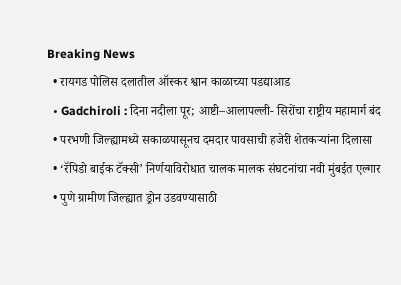Breaking News
  • रायगड पोलिस दलातील ऑस्कर श्वान काळाच्या पडद्याआड
  • Gadchiroli : दिना नदीला पूर; आष्टी–आलापल्ली- सिरोंचा राष्ट्रीय महामार्ग बंद
  • परभणी जिल्ह्यामध्ये सकाळपासूनच दमदार पावसाची हजेरी शेतकऱ्यांना दिलासा
  • ‘रॅपिडो बाईक टॅक्सी’ निर्णयाविरोधात चालक मालक संघटनांचा नवी मुंबईत एल्गार
  • पुणे ग्रामीण जिल्ह्यात ड्रोन उडवण्यासाठी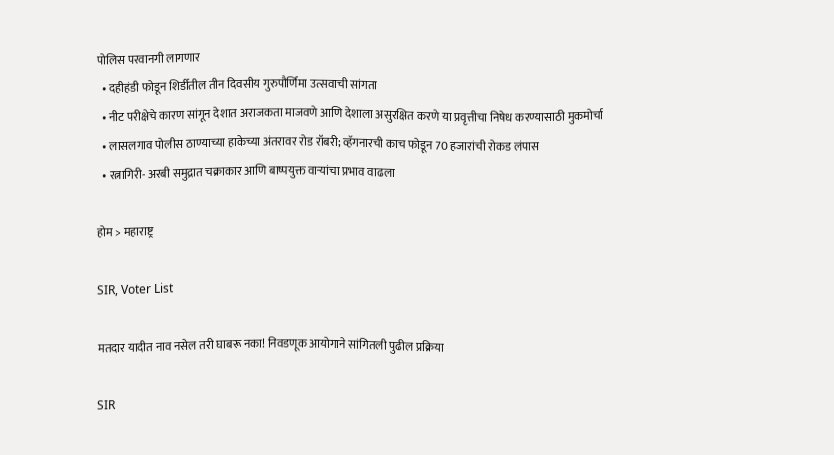पोलिस परवानगी लागणार
  • दहीहंडी फोडून शिर्डीतील तीन दिवसीय गुरुपौर्णिमा उत्सवाची सांगता
  • नीट परीक्षेचे कारण सांगून देशात अराजकता माजवणे आणि देशाला असुरक्षित करणे या प्रवृत्तीचा निषेध करण्यासाठी मुकमोर्चा
  • लासलगाव पोलीस ठाण्याच्या हाकेच्या अंतरावर रोड रॉबरी; व्हॅगनारची काच फोडून 70 हजारांची रोकड लंपास
  • रत्नागिरी- अरबी समुद्रात चक्राकार आणि बाष्पयुक्त वाऱ्यांचा प्रभाव वाढला

होम > महाराष्ट्र

SIR, Voter List

मतदार यादीत नाव नसेल तरी घाबरू नका! निवडणूक आयोगाने सांगितली पुढील प्रक्रिया

SIR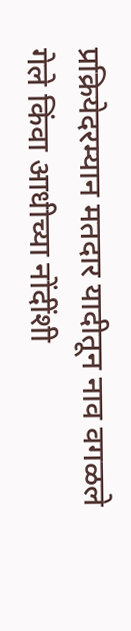प्रक्रियेदरम्यान मतदार यादीतून नाव वगळले गेले किंवा आधीच्या नोंदींशी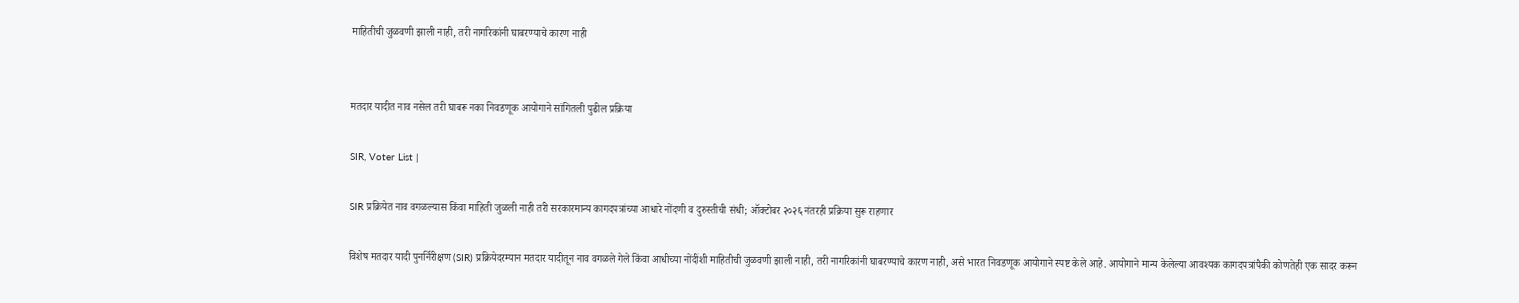माहितीची जुळवणी झाली नाही, तरी नागरिकांनी घाबरण्याचे कारण नाही


मतदार यादीत नाव नसेल तरी घाबरू नका निवडणूक आयोगाने सांगितली पुढील प्रक्रिया

SIR, Voter List |

SIR प्रक्रियेत नाव वगळल्यास किंवा माहिती जुळली नाही तरी सरकारमान्य कागदपत्रांच्या आधारे नोंदणी व दुरुस्तीची संधी; ऑक्टोबर २०२६ नंतरही प्रक्रिया सुरू राहणार

विशेष मतदार यादी पुनर्निरीक्षण (SIR) प्रक्रियेदरम्यान मतदार यादीतून नाव वगळले गेले किंवा आधीच्या नोंदींशी माहितीची जुळवणी झाली नाही, तरी नागरिकांनी घाबरण्याचे कारण नाही, असे भारत निवडणूक आयोगाने स्पष्ट केले आहे. आयोगाने मान्य केलेल्या आवश्यक कागदपत्रांपैकी कोणतेही एक सादर करून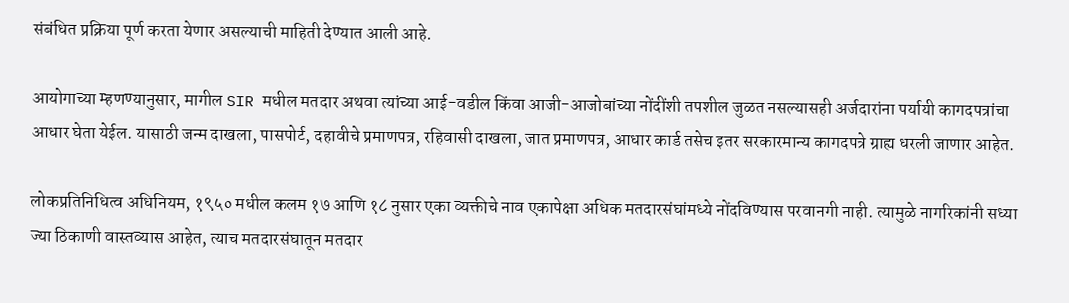संबंधित प्रक्रिया पूर्ण करता येणार असल्याची माहिती देण्यात आली आहे.

आयोगाच्या म्हणण्यानुसार, मागील SIR मधील मतदार अथवा त्यांच्या आई-वडील किंवा आजी-आजोबांच्या नोंदींशी तपशील जुळत नसल्यासही अर्जदारांना पर्यायी कागदपत्रांचा आधार घेता येईल. यासाठी जन्म दाखला, पासपोर्ट, दहावीचे प्रमाणपत्र, रहिवासी दाखला, जात प्रमाणपत्र, आधार कार्ड तसेच इतर सरकारमान्य कागदपत्रे ग्राह्य धरली जाणार आहेत.

लोकप्रतिनिधित्व अधिनियम, १९५० मधील कलम १७ आणि १८ नुसार एका व्यक्तीचे नाव एकापेक्षा अधिक मतदारसंघांमध्ये नोंदविण्यास परवानगी नाही. त्यामुळे नागरिकांनी सध्या ज्या ठिकाणी वास्तव्यास आहेत, त्याच मतदारसंघातून मतदार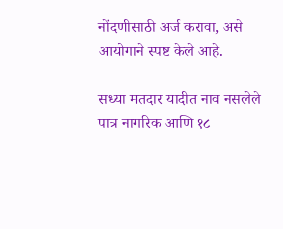नोंदणीसाठी अर्ज करावा, असे आयोगाने स्पष्ट केले आहे.

सध्या मतदार यादीत नाव नसलेले पात्र नागरिक आणि १८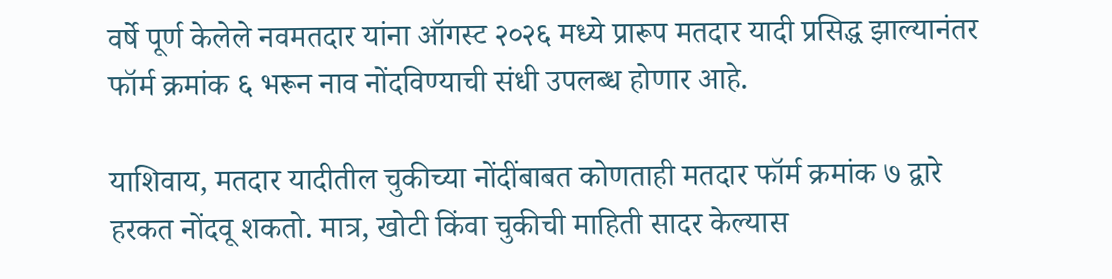वर्षे पूर्ण केलेले नवमतदार यांना ऑगस्ट २०२६ मध्ये प्रारूप मतदार यादी प्रसिद्ध झाल्यानंतर फॉर्म क्रमांक ६ भरून नाव नोंदविण्याची संधी उपलब्ध होणार आहे.

याशिवाय, मतदार यादीतील चुकीच्या नोंदींबाबत कोणताही मतदार फॉर्म क्रमांक ७ द्वारे हरकत नोंदवू शकतो. मात्र, खोटी किंवा चुकीची माहिती सादर केल्यास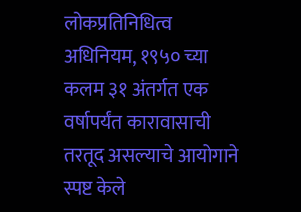लोकप्रतिनिधित्व अधिनियम, १९५० च्या कलम ३१ अंतर्गत एक वर्षापर्यंत कारावासाची तरतूद असल्याचे आयोगाने स्पष्ट केले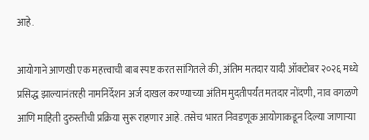आहे.

आयोगाने आणखी एक महत्त्वाची बाब स्पष्ट करत सांगितले की, अंतिम मतदार यादी ऑक्टोबर २०२६ मध्ये प्रसिद्ध झाल्यानंतरही नामनिर्देशन अर्ज दाखल करण्याच्या अंतिम मुदतीपर्यंत मतदार नोंदणी, नाव वगळणे आणि माहिती दुरुस्तीची प्रक्रिया सुरू राहणार आहे. तसेच भारत निवडणूक आयोगाकडून दिल्या जाणाऱ्या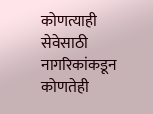कोणत्याही सेवेसाठी नागरिकांकडून कोणतेही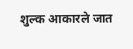शुल्क आकारले जात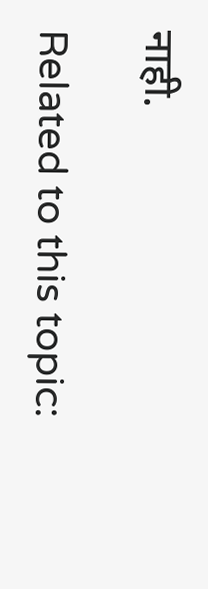नाही.

Related to this topic: